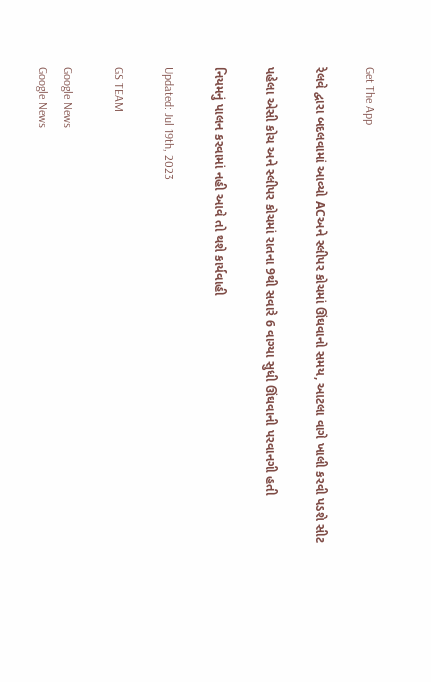Get The App

રેલવે દ્વારા બદલવામાં આવ્યો ACઅને સ્લીપર કોચમાં ઊંઘવાનો સમય, આટલા વાગે ખાલી કરવી પડશે સીટ

પહેલા એસી કોચ અને સ્લીપર કોચમાં રાતના 9થી સવારે 6 વાગ્યા સુધી ઊંઘવાની પરવાનગી હતી

નિયમનું પાલન કરવામાં નહી આવે તો થશે કાર્યવાહી

Updated: Jul 19th, 2023

GS TEAM

Google News
Google News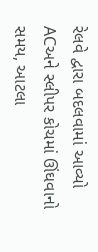રેલવે દ્વારા બદલવામાં આવ્યો ACઅને સ્લીપર કોચમાં ઊંઘવાનો સમય, આટલા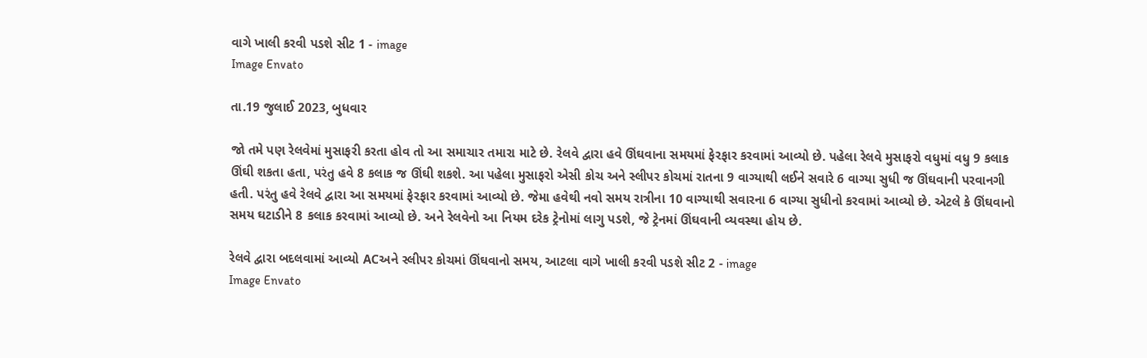વાગે ખાલી કરવી પડશે સીટ 1 - image
Image Envato

તા.19 જુલાઈ 2023, બુધવાર

જો તમે પણ રેલવેમાં મુસાફરી કરતા હોવ તો આ સમાચાર તમારા માટે છે. રેલવે દ્વારા હવે ઊંઘવાના સમયમાં ફેરફાર કરવામાં આવ્યો છે. પહેલા રેલવે મુસાફરો વધુમાં વધુ 9 કલાક ઊંઘી શકતા હતા, પરંતુ હવે 8 કલાક જ ઊંઘી શકશે. આ પહેલા મુસાફરો એસી કોચ અને સ્લીપર કોચમાં રાતના 9 વાગ્યાથી લઈને સવારે 6 વાગ્યા સુધી જ ઊંઘવાની પરવાનગી હતી. પરંતુ હવે રેલવે દ્વારા આ સમયમાં ફેરફાર કરવામાં આવ્યો છે. જેમા હવેથી નવો સમય રાત્રીના 10 વાગ્યાથી સવારના 6 વાગ્યા સુધીનો કરવામાં આવ્યો છે. એટલે કે ઊંઘવાનો સમય ઘટાડીને 8 કલાક કરવામાં આવ્યો છે. અને રેલવેનો આ નિયમ દરેક ટ્રેનોમાં લાગુ પડશે, જે ટ્રેનમાં ઊંઘવાની વ્યવસ્થા હોય છે.

રેલવે દ્વારા બદલવામાં આવ્યો ACઅને સ્લીપર કોચમાં ઊંઘવાનો સમય, આટલા વાગે ખાલી કરવી પડશે સીટ 2 - image
Image Envato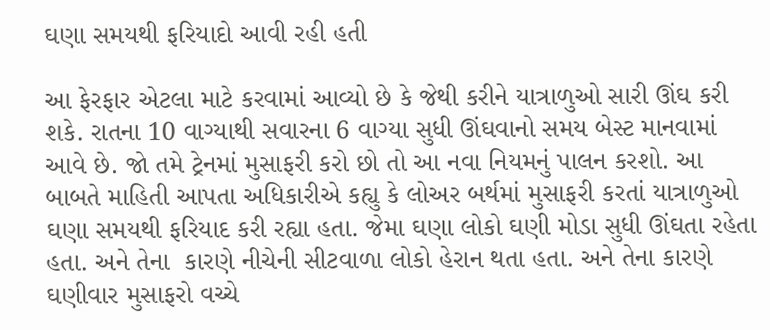ઘણા સમયથી ફરિયાદો આવી રહી હતી

આ ફેરફાર એટલા માટે કરવામાં આવ્યો છે કે જેથી કરીને યાત્રાળુઓ સારી ઊંઘ કરી શકે. રાતના 10 વાગ્યાથી સવારના 6 વાગ્યા સુધી ઊંઘવાનો સમય બેસ્ટ માનવામાં આવે છે. જો તમે ટ્રેનમાં મુસાફરી કરો છો તો આ નવા નિયમનું પાલન કરશો. આ બાબતે માહિતી આપતા અધિકારીએ કહ્યુ કે લોઅર બર્થમાં મુસાફરી કરતાં યાત્રાળુઓ ઘણા સમયથી ફરિયાદ કરી રહ્યા હતા. જેમા ઘણા લોકો ઘણી મોડા સુધી ઊંઘતા રહેતા હતા. અને તેના  કારણે નીચેની સીટવાળા લોકો હેરાન થતા હતા. અને તેના કારણે ઘણીવાર મુસાફરો વચ્ચે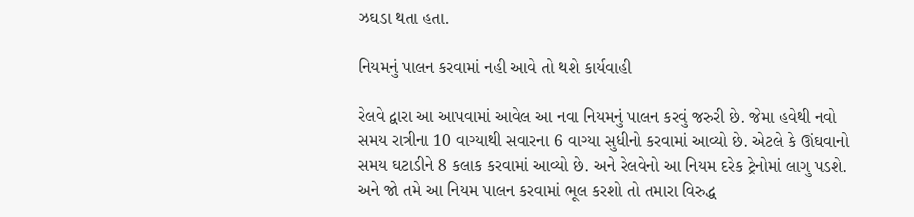ઝઘડા થતા હતા.

નિયમનું પાલન કરવામાં નહી આવે તો થશે કાર્યવાહી

રેલવે દ્વારા આ આપવામાં આવેલ આ નવા નિયમનું પાલન કરવું જરુરી છે. જેમા હવેથી નવો સમય રાત્રીના 10 વાગ્યાથી સવારના 6 વાગ્યા સુધીનો કરવામાં આવ્યો છે. એટલે કે ઊંઘવાનો સમય ઘટાડીને 8 કલાક કરવામાં આવ્યો છે. અને રેલવેનો આ નિયમ દરેક ટ્રેનોમાં લાગુ પડશે. અને જો તમે આ નિયમ પાલન કરવામાં ભૂલ કરશો તો તમારા વિરુદ્ધ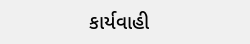કાર્યવાહી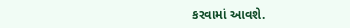કરવામાં આવશે.